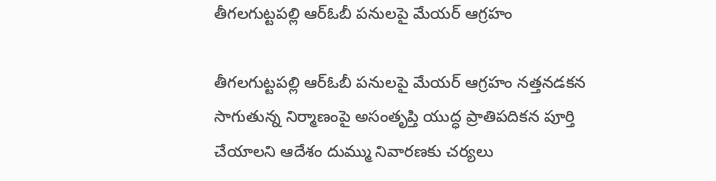తీగలగుట్టపల్లి ఆర్ఓబీ పనులపై మేయర్ ఆగ్రహం

తీగలగుట్టపల్లి ఆర్ఓబీ పనులపై మేయర్ ఆగ్రహం నత్తనడకన సాగుతున్న నిర్మాణంపై అసంతృప్తి యుద్ధ ప్రాతిపదికన పూర్తి చేయాలని ఆదేశం దుమ్ము నివారణకు చర్యలు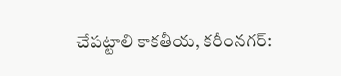చేపట్టాలి కాకతీయ, కరీంనగర్: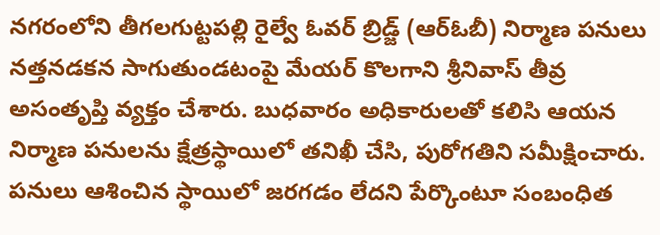నగరంలోని తీగలగుట్టపల్లి రైల్వే ఓవర్ బ్రిడ్జ్ (ఆర్ఓబీ) నిర్మాణ పనులు నత్తనడకన సాగుతుండటంపై మేయర్ కొలగాని శ్రీనివాస్ తీవ్ర అసంతృప్తి వ్యక్తం చేశారు. బుధవారం అధికారులతో కలిసి ఆయన నిర్మాణ పనులను క్షేత్రస్థాయిలో తనిఖీ చేసి, పురోగతిని సమీక్షించారు. పనులు ఆశించిన స్థాయిలో జరగడం లేదని పేర్కొంటూ సంబంధిత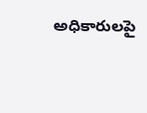అధికారులపై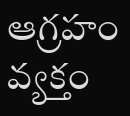ఆగ్రహం వ్యక్తం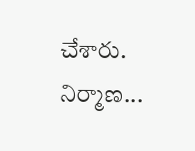చేశారు. నిర్మాణ...